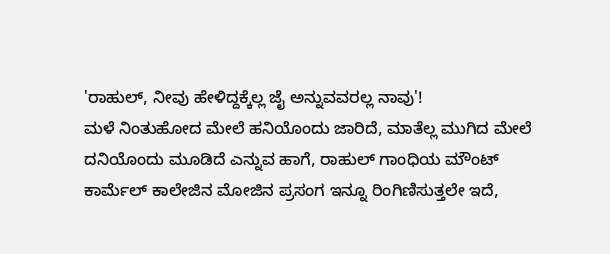'ರಾಹುಲ್, ನೀವು ಹೇಳಿದ್ದಕ್ಕೆಲ್ಲ ಜೈ ಅನ್ನುವವರಲ್ಲ ನಾವು'!
ಮಳೆ ನಿಂತುಹೋದ ಮೇಲೆ ಹನಿಯೊಂದು ಜಾರಿದೆ, ಮಾತೆಲ್ಲ ಮುಗಿದ ಮೇಲೆ ದನಿಯೊಂದು ಮೂಡಿದೆ ಎನ್ನುವ ಹಾಗೆ, ರಾಹುಲ್ ಗಾಂಧಿಯ ಮೌಂಟ್ ಕಾರ್ಮೆಲ್ ಕಾಲೇಜಿನ ಮೋಜಿನ ಪ್ರಸಂಗ ಇನ್ನೂ ರಿಂಗಿಣಿಸುತ್ತಲೇ ಇದೆ,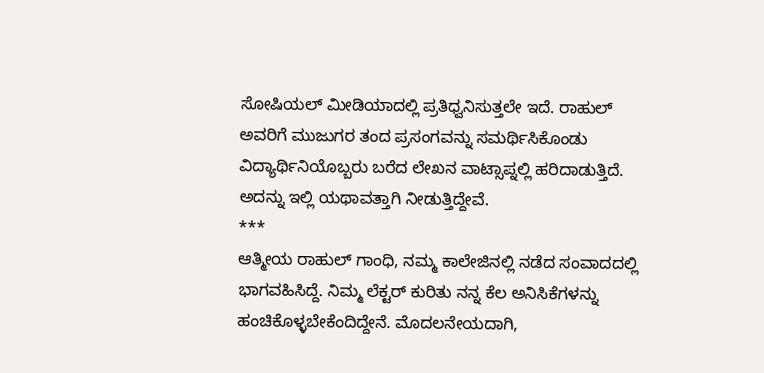ಸೋಷಿಯಲ್ ಮೀಡಿಯಾದಲ್ಲಿ ಪ್ರತಿಧ್ವನಿಸುತ್ತಲೇ ಇದೆ. ರಾಹುಲ್ ಅವರಿಗೆ ಮುಜುಗರ ತಂದ ಪ್ರಸಂಗವನ್ನು ಸಮರ್ಥಿಸಿಕೊಂಡು ವಿದ್ಯಾರ್ಥಿನಿಯೊಬ್ಬರು ಬರೆದ ಲೇಖನ ವಾಟ್ಸಾಪ್ನಲ್ಲಿ ಹರಿದಾಡುತ್ತಿದೆ. ಅದನ್ನು ಇಲ್ಲಿ ಯಥಾವತ್ತಾಗಿ ನೀಡುತ್ತಿದ್ದೇವೆ.
***
ಆತ್ಮೀಯ ರಾಹುಲ್ ಗಾಂಧಿ, ನಮ್ಮ ಕಾಲೇಜಿನಲ್ಲಿ ನಡೆದ ಸಂವಾದದಲ್ಲಿ ಭಾಗವಹಿಸಿದ್ದೆ. ನಿಮ್ಮ ಲೆಕ್ಟರ್ ಕುರಿತು ನನ್ನ ಕೆಲ ಅನಿಸಿಕೆಗಳನ್ನು ಹಂಚಿಕೊಳ್ಳಬೇಕೆಂದಿದ್ದೇನೆ. ಮೊದಲನೇಯದಾಗಿ,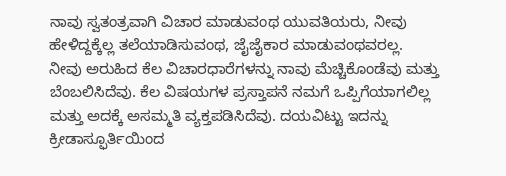ನಾವು ಸ್ವತಂತ್ರವಾಗಿ ವಿಚಾರ ಮಾಡುವಂಥ ಯುವತಿಯರು, ನೀವು ಹೇಳಿದ್ದಕ್ಕೆಲ್ಲ ತಲೆಯಾಡಿಸುವಂಥ, ಜೈಜೈಕಾರ ಮಾಡುವಂಥವರಲ್ಲ.
ನೀವು ಅರುಹಿದ ಕೆಲ ವಿಚಾರಧಾರೆಗಳನ್ನು ನಾವು ಮೆಚ್ಚಿಕೊಂಡೆವು ಮತ್ತು ಬೆಂಬಲಿಸಿದೆವು. ಕೆಲ ವಿಷಯಗಳ ಪ್ರಸ್ತಾಪನೆ ನಮಗೆ ಒಪ್ಪಿಗೆಯಾಗಲಿಲ್ಲ ಮತ್ತು ಅದಕ್ಕೆ ಅಸಮ್ಮತಿ ವ್ಯಕ್ತಪಡಿಸಿದೆವು. ದಯವಿಟ್ಟು ಇದನ್ನು ಕ್ರೀಡಾಸ್ಫೂರ್ತಿಯಿಂದ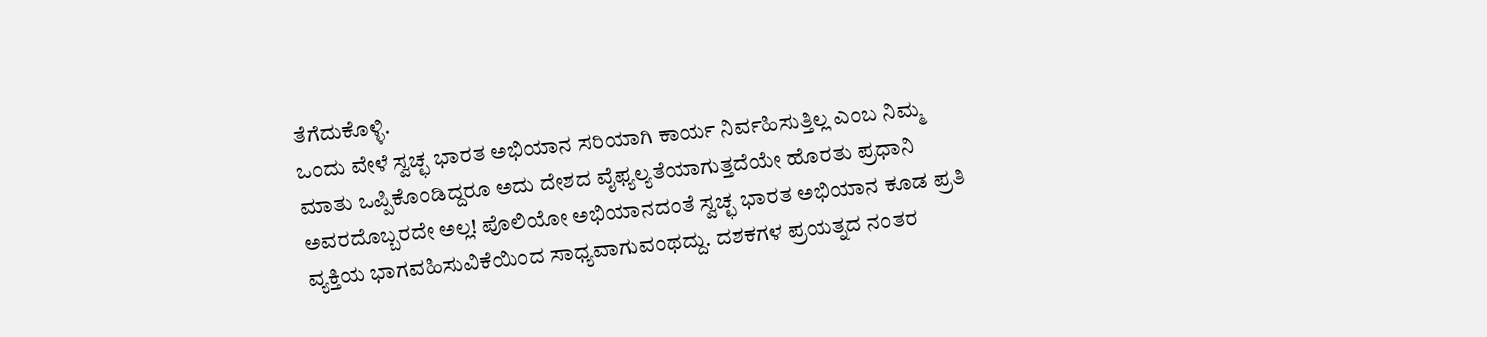ತೆಗೆದುಕೊಳ್ಳಿ.
ಒಂದು ವೇಳೆ ಸ್ವಚ್ಛ ಭಾರತ ಅಭಿಯಾನ ಸರಿಯಾಗಿ ಕಾರ್ಯ ನಿರ್ವಹಿಸುತ್ತಿಲ್ಲ ಎಂಬ ನಿಮ್ಮ ಮಾತು ಒಪ್ಪಿಕೊಂಡಿದ್ದರೂ ಅದು ದೇಶದ ವೈಫ್ಯಲ್ಯತೆಯಾಗುತ್ತದೆಯೇ ಹೊರತು ಪ್ರಧಾನಿ ಅವರದೊಬ್ಬರದೇ ಅಲ್ಲ! ಪೊಲಿಯೋ ಅಭಿಯಾನದಂತೆ ಸ್ವಚ್ಛ ಭಾರತ ಅಭಿಯಾನ ಕೂಡ ಪ್ರತಿ ವ್ಯಕ್ತಿಯ ಭಾಗವಹಿಸುವಿಕೆಯಿಂದ ಸಾಧ್ಯವಾಗುವಂಥದ್ದು. ದಶಕಗಳ ಪ್ರಯತ್ನದ ನಂತರ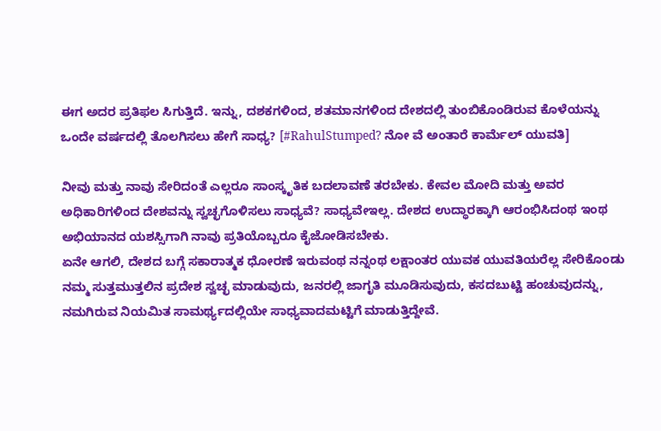ಈಗ ಅದರ ಪ್ರತಿಫಲ ಸಿಗುತ್ತಿದೆ. ಇನ್ನು, ದಶಕಗಳಿಂದ, ಶತಮಾನಗಳಿಂದ ದೇಶದಲ್ಲಿ ತುಂಬಿಕೊಂಡಿರುವ ಕೊಳೆಯನ್ನು ಒಂದೇ ವರ್ಷದಲ್ಲಿ ತೊಲಗಿಸಲು ಹೇಗೆ ಸಾಧ್ಯ? [#RahulStumped? ನೋ ವೆ ಅಂತಾರೆ ಕಾರ್ಮೆಲ್ ಯುವತಿ]

ನೀವು ಮತ್ತು ನಾವು ಸೇರಿದಂತೆ ಎಲ್ಲರೂ ಸಾಂಸ್ಕೃತಿಕ ಬದಲಾವಣೆ ತರಬೇಕು. ಕೇವಲ ಮೋದಿ ಮತ್ತು ಅವರ ಅಧಿಕಾರಿಗಳಿಂದ ದೇಶವನ್ನು ಸ್ವಚ್ಛಗೊಳಿಸಲು ಸಾಧ್ಯವೆ? ಸಾಧ್ಯವೇಇಲ್ಲ. ದೇಶದ ಉದ್ಧಾರಕ್ಕಾಗಿ ಆರಂಭಿಸಿದಂಥ ಇಂಥ ಅಭಿಯಾನದ ಯಶಸ್ಸಿಗಾಗಿ ನಾವು ಪ್ರತಿಯೊಬ್ಬರೂ ಕೈಜೋಡಿಸಬೇಕು.
ಏನೇ ಆಗಲಿ, ದೇಶದ ಬಗ್ಗೆ ಸಕಾರಾತ್ಮಕ ಧೋರಣೆ ಇರುವಂಥ ನನ್ನಂಥ ಲಕ್ಷಾಂತರ ಯುವಕ ಯುವತಿಯರೆಲ್ಲ ಸೇರಿಕೊಂಡು ನಮ್ಮ ಸುತ್ತಮುತ್ತಲಿನ ಪ್ರದೇಶ ಸ್ವಚ್ಛ ಮಾಡುವುದು, ಜನರಲ್ಲಿ ಜಾಗೃತಿ ಮೂಡಿಸುವುದು, ಕಸದಬುಟ್ಟಿ ಹಂಚುವುದನ್ನು, ನಮಗಿರುವ ನಿಯಮಿತ ಸಾಮರ್ಥ್ಯದಲ್ಲಿಯೇ ಸಾಧ್ಯವಾದಮಟ್ಟಿಗೆ ಮಾಡುತ್ತಿದ್ದೇವೆ.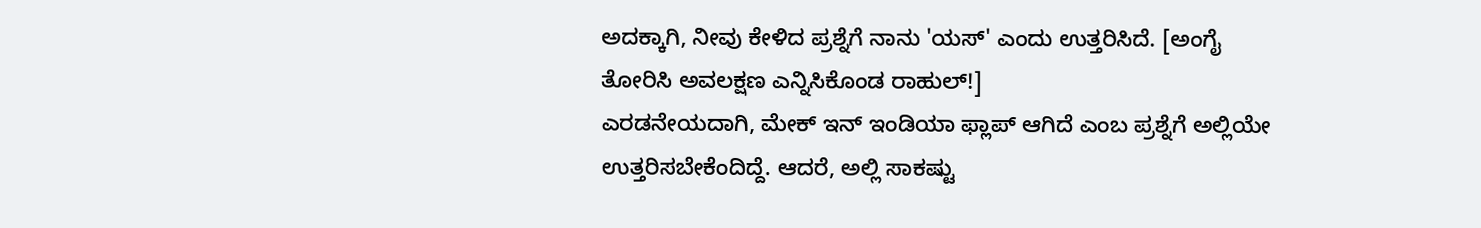ಅದಕ್ಕಾಗಿ, ನೀವು ಕೇಳಿದ ಪ್ರಶ್ನೆಗೆ ನಾನು 'ಯಸ್' ಎಂದು ಉತ್ತರಿಸಿದೆ. [ಅಂಗೈ ತೋರಿಸಿ ಅವಲಕ್ಷಣ ಎನ್ನಿಸಿಕೊಂಡ ರಾಹುಲ್!]
ಎರಡನೇಯದಾಗಿ, ಮೇಕ್ ಇನ್ ಇಂಡಿಯಾ ಫ್ಲಾಪ್ ಆಗಿದೆ ಎಂಬ ಪ್ರಶ್ನೆಗೆ ಅಲ್ಲಿಯೇ ಉತ್ತರಿಸಬೇಕೆಂದಿದ್ದೆ. ಆದರೆ, ಅಲ್ಲಿ ಸಾಕಷ್ಟು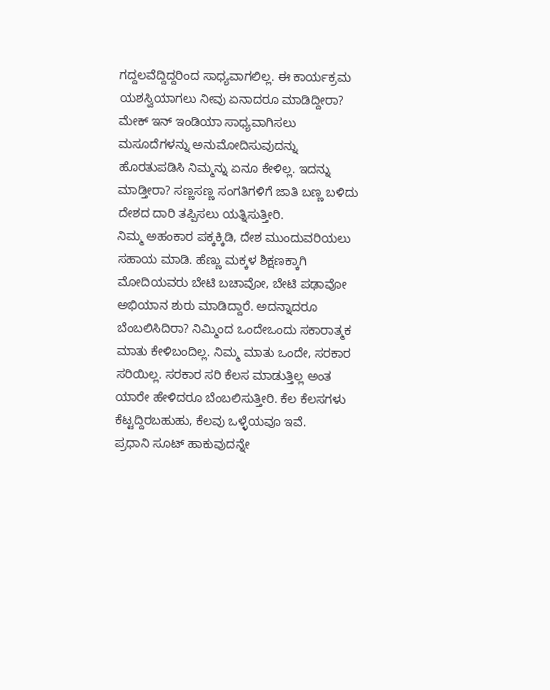ಗದ್ದಲವೆದ್ದಿದ್ದರಿಂದ ಸಾಧ್ಯವಾಗಲಿಲ್ಲ. ಈ ಕಾರ್ಯಕ್ರಮ ಯಶಸ್ವಿಯಾಗಲು ನೀವು ಏನಾದರೂ ಮಾಡಿದ್ದೀರಾ? ಮೇಕ್ ಇನ್ ಇಂಡಿಯಾ ಸಾಧ್ಯವಾಗಿಸಲು ಮಸೂದೆಗಳನ್ನು ಅನುಮೋದಿಸುವುದನ್ನು ಹೊರತುಪಡಿಸಿ ನಿಮ್ಮನ್ನು ಏನೂ ಕೇಳಿಲ್ಲ. ಇದನ್ನು ಮಾಡ್ತೀರಾ? ಸಣ್ಣಸಣ್ಣ ಸಂಗತಿಗಳಿಗೆ ಜಾತಿ ಬಣ್ಣ ಬಳಿದು ದೇಶದ ದಾರಿ ತಪ್ಪಿಸಲು ಯತ್ನಿಸುತ್ತೀರಿ.
ನಿಮ್ಮ ಅಹಂಕಾರ ಪಕ್ಕಕ್ಕಿಡಿ, ದೇಶ ಮುಂದುವರಿಯಲು ಸಹಾಯ ಮಾಡಿ. ಹೆಣ್ಣು ಮಕ್ಕಳ ಶಿಕ್ಷಣಕ್ಕಾಗಿ ಮೋದಿಯವರು ಬೇಟಿ ಬಚಾವೋ, ಬೇಟಿ ಪಢಾವೋ ಅಭಿಯಾನ ಶುರು ಮಾಡಿದ್ದಾರೆ. ಅದನ್ನಾದರೂ ಬೆಂಬಲಿಸಿದಿರಾ? ನಿಮ್ಮಿಂದ ಒಂದೇಒಂದು ಸಕಾರಾತ್ಮಕ ಮಾತು ಕೇಳಿಬಂದಿಲ್ಲ. ನಿಮ್ಮ ಮಾತು ಒಂದೇ, ಸರಕಾರ ಸರಿಯಿಲ್ಲ. ಸರಕಾರ ಸರಿ ಕೆಲಸ ಮಾಡುತ್ತಿಲ್ಲ ಅಂತ ಯಾರೇ ಹೇಳಿದರೂ ಬೆಂಬಲಿಸುತ್ತೀರಿ. ಕೆಲ ಕೆಲಸಗಳು ಕೆಟ್ಟದ್ದಿರಬಹುಹು, ಕೆಲವು ಒಳ್ಳೆಯವೂ ಇವೆ.
ಪ್ರಧಾನಿ ಸೂಟ್ ಹಾಕುವುದನ್ನೇ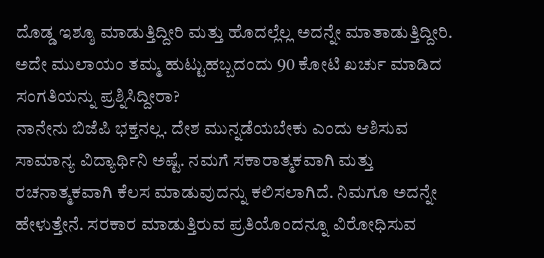ದೊಡ್ಡ ಇಶ್ಶೂ ಮಾಡುತ್ತಿದ್ದೀರಿ ಮತ್ತು ಹೊದಲ್ಲೆಲ್ಲ ಅದನ್ನೇ ಮಾತಾಡುತ್ತಿದ್ದೀರಿ. ಅದೇ ಮುಲಾಯಂ ತಮ್ಮ ಹುಟ್ಟುಹಬ್ಬದಂದು 90 ಕೋಟಿ ಖರ್ಚು ಮಾಡಿದ ಸಂಗತಿಯನ್ನು ಪ್ರಶ್ನಿಸಿದ್ದೀರಾ?
ನಾನೇನು ಬಿಜೆಪಿ ಭಕ್ತನಲ್ಲ. ದೇಶ ಮುನ್ನಡೆಯಬೇಕು ಎಂದು ಆಶಿಸುವ ಸಾಮಾನ್ಯ ವಿದ್ಯಾರ್ಥಿನಿ ಅಷ್ಟೆ. ನಮಗೆ ಸಕಾರಾತ್ಮಕವಾಗಿ ಮತ್ತು ರಚನಾತ್ಮಕವಾಗಿ ಕೆಲಸ ಮಾಡುವುದನ್ನು ಕಲಿಸಲಾಗಿದೆ. ನಿಮಗೂ ಅದನ್ನೇ ಹೇಳುತ್ತೇನೆ. ಸರಕಾರ ಮಾಡುತ್ತಿರುವ ಪ್ರತಿಯೊಂದನ್ನೂ ವಿರೋಧಿಸುವ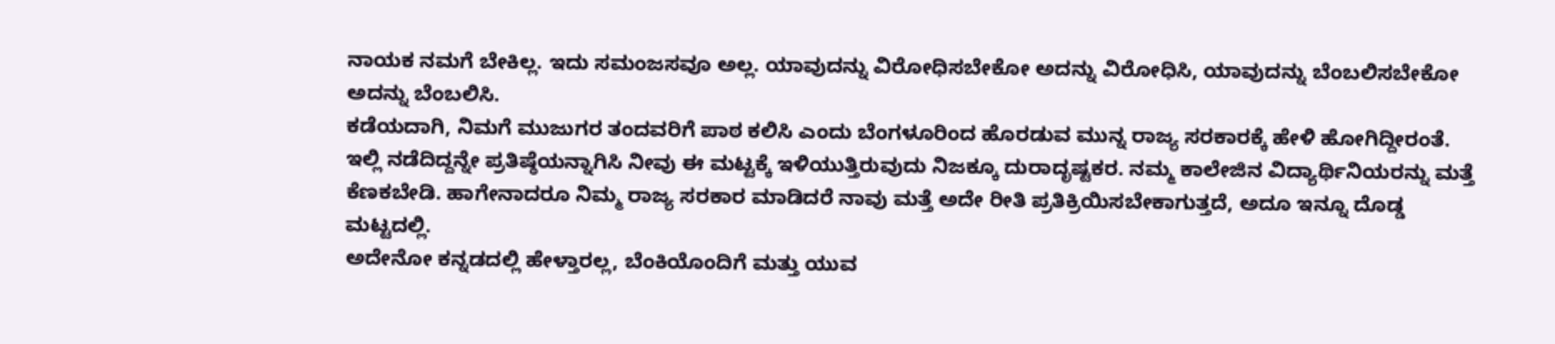ನಾಯಕ ನಮಗೆ ಬೇಕಿಲ್ಲ. ಇದು ಸಮಂಜಸವೂ ಅಲ್ಲ. ಯಾವುದನ್ನು ವಿರೋಧಿಸಬೇಕೋ ಅದನ್ನು ವಿರೋಧಿಸಿ, ಯಾವುದನ್ನು ಬೆಂಬಲಿಸಬೇಕೋ ಅದನ್ನು ಬೆಂಬಲಿಸಿ.
ಕಡೆಯದಾಗಿ, ನಿಮಗೆ ಮುಜುಗರ ತಂದವರಿಗೆ ಪಾಠ ಕಲಿಸಿ ಎಂದು ಬೆಂಗಳೂರಿಂದ ಹೊರಡುವ ಮುನ್ನ ರಾಜ್ಯ ಸರಕಾರಕ್ಕೆ ಹೇಳಿ ಹೋಗಿದ್ದೀರಂತೆ. ಇಲ್ಲಿ ನಡೆದಿದ್ದನ್ನೇ ಪ್ರತಿಷ್ಠೆಯನ್ನಾಗಿಸಿ ನೀವು ಈ ಮಟ್ಟಕ್ಕೆ ಇಳಿಯುತ್ತಿರುವುದು ನಿಜಕ್ಕೂ ದುರಾದೃಷ್ಟಕರ. ನಮ್ಮ ಕಾಲೇಜಿನ ವಿದ್ಯಾರ್ಥಿನಿಯರನ್ನು ಮತ್ತೆ ಕೆಣಕಬೇಡಿ. ಹಾಗೇನಾದರೂ ನಿಮ್ಮ ರಾಜ್ಯ ಸರಕಾರ ಮಾಡಿದರೆ ನಾವು ಮತ್ತೆ ಅದೇ ರೀತಿ ಪ್ರತಿಕ್ರಿಯಿಸಬೇಕಾಗುತ್ತದೆ, ಅದೂ ಇನ್ನೂ ದೊಡ್ಡ ಮಟ್ಟದಲ್ಲಿ.
ಅದೇನೋ ಕನ್ನಡದಲ್ಲಿ ಹೇಳ್ತಾರಲ್ಲ, ಬೆಂಕಿಯೊಂದಿಗೆ ಮತ್ತು ಯುವ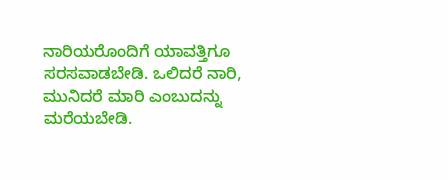ನಾರಿಯರೊಂದಿಗೆ ಯಾವತ್ತಿಗೂ ಸರಸವಾಡಬೇಡಿ. ಒಲಿದರೆ ನಾರಿ, ಮುನಿದರೆ ಮಾರಿ ಎಂಬುದನ್ನು ಮರೆಯಬೇಡಿ.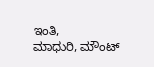ಇಂತಿ,
ಮಾಧುರಿ, ಮೌಂಟ್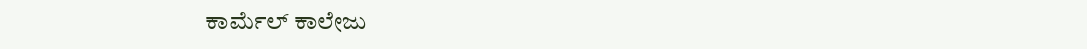ಕಾರ್ಮೆಲ್ ಕಾಲೇಜು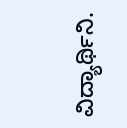ವಿದ್ಯಾರ್ಥಿನಿ.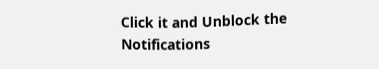Click it and Unblock the Notifications